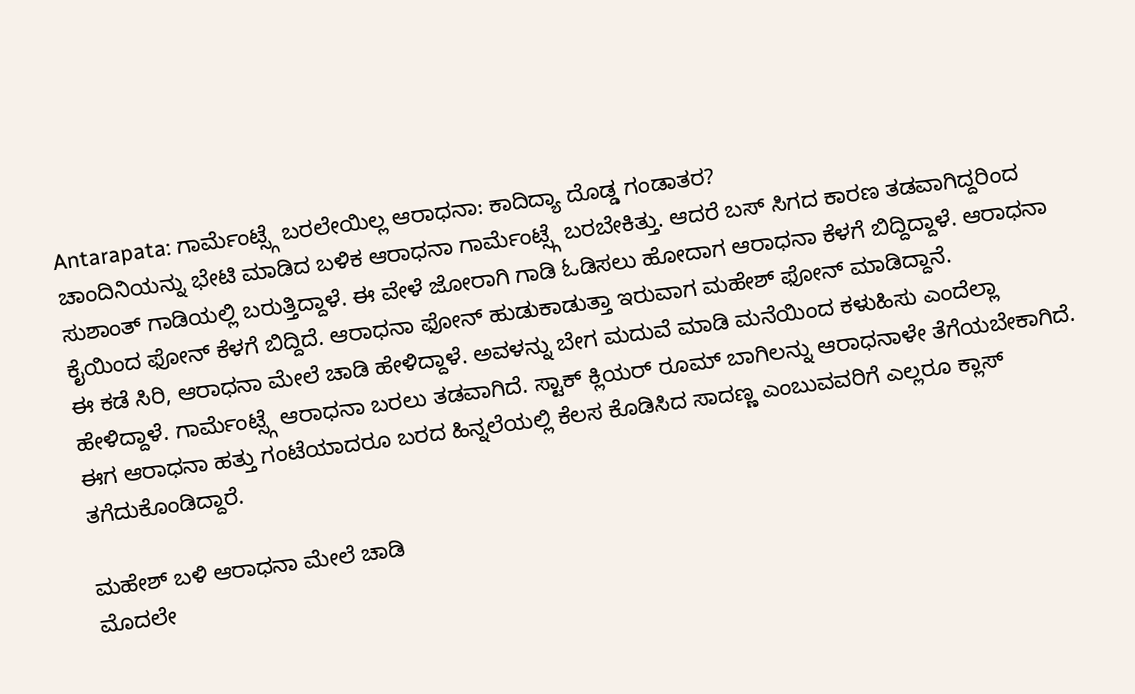Antarapata: ಗಾರ್ಮೆಂಟ್ಸ್ಗೆ ಬರಲೇಯಿಲ್ಲ ಆರಾಧನಾ: ಕಾದಿದ್ಯಾ ದೊಡ್ಡ ಗಂಡಾತರ?
ಚಾಂದಿನಿಯನ್ನು ಭೇಟಿ ಮಾಡಿದ ಬಳಿಕ ಆರಾಧನಾ ಗಾರ್ಮೆಂಟ್ಸ್ಗೆ ಬರಬೇಕಿತ್ತು. ಆದರೆ ಬಸ್ ಸಿಗದ ಕಾರಣ ತಡವಾಗಿದ್ದರಿಂದ ಸುಶಾಂತ್ ಗಾಡಿಯಲ್ಲಿ ಬರುತ್ತಿದ್ದಾಳೆ. ಈ ವೇಳೆ ಜೋರಾಗಿ ಗಾಡಿ ಓಡಿಸಲು ಹೋದಾಗ ಆರಾಧನಾ ಕೆಳಗೆ ಬಿದ್ದಿದ್ದಾಳೆ. ಆರಾಧನಾ ಕೈಯಿಂದ ಫೋನ್ ಕೆಳಗೆ ಬಿದ್ದಿದೆ. ಆರಾಧನಾ ಫೋನ್ ಹುಡುಕಾಡುತ್ತಾ ಇರುವಾಗ ಮಹೇಶ್ ಫೋನ್ ಮಾಡಿದ್ದಾನೆ.
ಈ ಕಡೆ ಸಿರಿ, ಆರಾಧನಾ ಮೇಲೆ ಚಾಡಿ ಹೇಳಿದ್ದಾಳೆ. ಅವಳನ್ನು ಬೇಗ ಮದುವೆ ಮಾಡಿ ಮನೆಯಿಂದ ಕಳುಹಿಸು ಎಂದೆಲ್ಲಾ ಹೇಳಿದ್ದಾಳೆ. ಗಾರ್ಮೆಂಟ್ಸ್ಗೆ ಆರಾಧನಾ ಬರಲು ತಡವಾಗಿದೆ. ಸ್ಟಾಕ್ ಕ್ಲಿಯರ್ ರೂಮ್ ಬಾಗಿಲನ್ನು ಆರಾಧನಾಳೇ ತೆಗೆಯಬೇಕಾಗಿದೆ. ಈಗ ಆರಾಧನಾ ಹತ್ತು ಗಂಟೆಯಾದರೂ ಬರದ ಹಿನ್ನಲೆಯಲ್ಲಿ ಕೆಲಸ ಕೊಡಿಸಿದ ಸಾದಣ್ಣ ಎಂಬುವವರಿಗೆ ಎಲ್ಲರೂ ಕ್ಲಾಸ್ ತಗೆದುಕೊಂಡಿದ್ದಾರೆ.

ಮಹೇಶ್ ಬಳಿ ಆರಾಧನಾ ಮೇಲೆ ಚಾಡಿ
ಮೊದಲೇ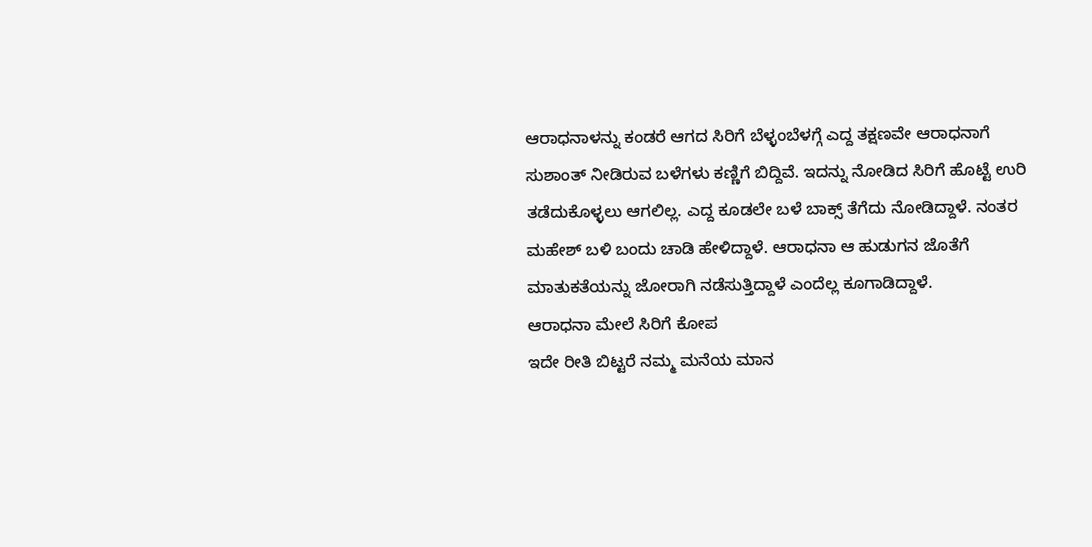ಆರಾಧನಾಳನ್ನು ಕಂಡರೆ ಆಗದ ಸಿರಿಗೆ ಬೆಳ್ಳಂಬೆಳಗ್ಗೆ ಎದ್ದ ತಕ್ಷಣವೇ ಆರಾಧನಾಗೆ ಸುಶಾಂತ್ ನೀಡಿರುವ ಬಳೆಗಳು ಕಣ್ಣಿಗೆ ಬಿದ್ದಿವೆ. ಇದನ್ನು ನೋಡಿದ ಸಿರಿಗೆ ಹೊಟ್ಟೆ ಉರಿ ತಡೆದುಕೊಳ್ಳಲು ಆಗಲಿಲ್ಲ. ಎದ್ದ ಕೂಡಲೇ ಬಳೆ ಬಾಕ್ಸ್ ತೆಗೆದು ನೋಡಿದ್ದಾಳೆ. ನಂತರ ಮಹೇಶ್ ಬಳಿ ಬಂದು ಚಾಡಿ ಹೇಳಿದ್ದಾಳೆ. ಆರಾಧನಾ ಆ ಹುಡುಗನ ಜೊತೆಗೆ ಮಾತುಕತೆಯನ್ನು ಜೋರಾಗಿ ನಡೆಸುತ್ತಿದ್ದಾಳೆ ಎಂದೆಲ್ಲ ಕೂಗಾಡಿದ್ದಾಳೆ.
ಆರಾಧನಾ ಮೇಲೆ ಸಿರಿಗೆ ಕೋಪ
ಇದೇ ರೀತಿ ಬಿಟ್ಟರೆ ನಮ್ಮ ಮನೆಯ ಮಾನ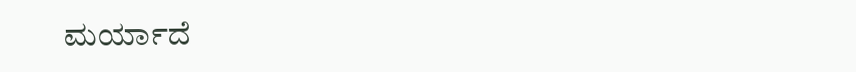ಮರ್ಯಾದೆ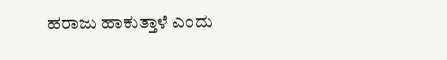ಹರಾಜು ಹಾಕುತ್ತಾಳೆ ಎಂದು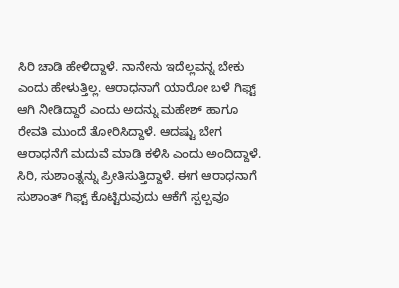ಸಿರಿ ಚಾಡಿ ಹೇಳಿದ್ದಾಳೆ. ನಾನೇನು ಇದೆಲ್ಲವನ್ನ ಬೇಕು ಎಂದು ಹೇಳುತ್ತಿಲ್ಲ. ಆರಾಧನಾಗೆ ಯಾರೋ ಬಳೆ ಗಿಫ್ಟ್ ಆಗಿ ನೀಡಿದ್ದಾರೆ ಎಂದು ಅದನ್ನು ಮಹೇಶ್ ಹಾಗೂ ರೇವತಿ ಮುಂದೆ ತೋರಿಸಿದ್ದಾಳೆ. ಆದಷ್ಟು ಬೇಗ ಆರಾಧನೆಗೆ ಮದುವೆ ಮಾಡಿ ಕಳಿಸಿ ಎಂದು ಅಂದಿದ್ದಾಳೆ. ಸಿರಿ, ಸುಶಾಂತ್ನನ್ನು ಪ್ರೀತಿಸುತ್ತಿದ್ದಾಳೆ. ಈಗ ಆರಾಧನಾಗೆ ಸುಶಾಂತ್ ಗಿಫ್ಟ್ ಕೊಟ್ಟಿರುವುದು ಆಕೆಗೆ ಸ್ಪಲ್ಪವೂ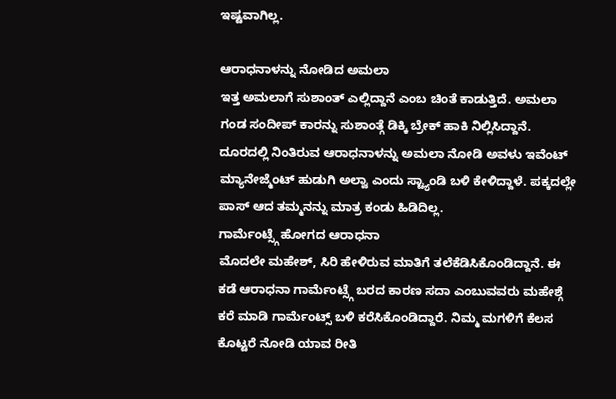ಇಷ್ಟವಾಗಿಲ್ಲ.

ಆರಾಧನಾಳನ್ನು ನೋಡಿದ ಅಮಲಾ
ಇತ್ತ ಅಮಲಾಗೆ ಸುಶಾಂತ್ ಎಲ್ಲಿದ್ದಾನೆ ಎಂಬ ಚಿಂತೆ ಕಾಡುತ್ತಿದೆ. ಅಮಲಾ ಗಂಡ ಸಂದೀಪ್ ಕಾರನ್ನು ಸುಶಾಂತ್ಗೆ ಡಿಕ್ಕಿ ಬ್ರೇಕ್ ಹಾಕಿ ನಿಲ್ಲಿಸಿದ್ದಾನೆ. ದೂರದಲ್ಲಿ ನಿಂತಿರುವ ಆರಾಧನಾಳನ್ನು ಅಮಲಾ ನೋಡಿ ಅವಳು ಇವೆಂಟ್ ಮ್ಯಾನೇಜ್ಮೆಂಟ್ ಹುಡುಗಿ ಅಲ್ವಾ ಎಂದು ಸ್ಟ್ಯಾಂಡಿ ಬಳಿ ಕೇಳಿದ್ದಾಳೆ. ಪಕ್ಕದಲ್ಲೇ ಪಾಸ್ ಆದ ತಮ್ಮನನ್ನು ಮಾತ್ರ ಕಂಡು ಹಿಡಿದಿಲ್ಲ.
ಗಾರ್ಮೆಂಟ್ಸ್ಗೆ ಹೋಗದ ಆರಾಧನಾ
ಮೊದಲೇ ಮಹೇಶ್, ಸಿರಿ ಹೇಳಿರುವ ಮಾತಿಗೆ ತಲೆಕೆಡಿಸಿಕೊಂಡಿದ್ದಾನೆ. ಈ ಕಡೆ ಆರಾಧನಾ ಗಾರ್ಮೆಂಟ್ಸ್ಗೆ ಬರದ ಕಾರಣ ಸದಾ ಎಂಬುವವರು ಮಹೇಶ್ಗೆ ಕರೆ ಮಾಡಿ ಗಾರ್ಮೆಂಟ್ಸ್ ಬಳಿ ಕರೆಸಿಕೊಂಡಿದ್ದಾರೆ. ನಿಮ್ಮ ಮಗಳಿಗೆ ಕೆಲಸ ಕೊಟ್ಟರೆ ನೋಡಿ ಯಾವ ರೀತಿ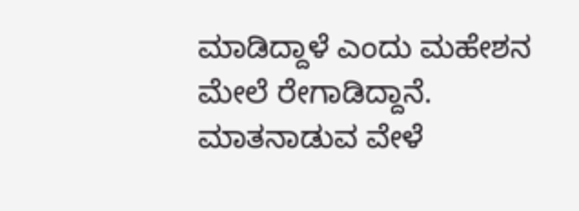ಮಾಡಿದ್ದಾಳೆ ಎಂದು ಮಹೇಶನ ಮೇಲೆ ರೇಗಾಡಿದ್ದಾನೆ. ಮಾತನಾಡುವ ವೇಳೆ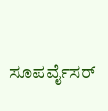ಸೂಪರ್ವೈಸರ್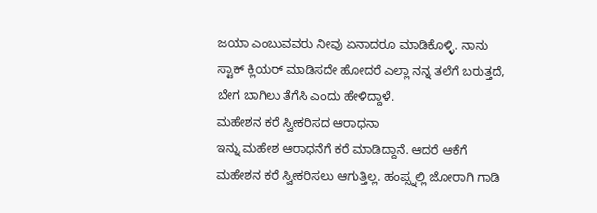ಜಯಾ ಎಂಬುವವರು ನೀವು ಏನಾದರೂ ಮಾಡಿಕೊಳ್ಳಿ. ನಾನು ಸ್ಟಾಕ್ ಕ್ಲಿಯರ್ ಮಾಡಿಸದೇ ಹೋದರೆ ಎಲ್ಲಾ ನನ್ನ ತಲೆಗೆ ಬರುತ್ತದೆ, ಬೇಗ ಬಾಗಿಲು ತೆಗೆಸಿ ಎಂದು ಹೇಳಿದ್ದಾಳೆ.
ಮಹೇಶನ ಕರೆ ಸ್ವೀಕರಿಸದ ಆರಾಧನಾ
ಇನ್ನು ಮಹೇಶ ಆರಾಧನೆಗೆ ಕರೆ ಮಾಡಿದ್ದಾನೆ. ಆದರೆ ಆಕೆಗೆ ಮಹೇಶನ ಕರೆ ಸ್ವೀಕರಿಸಲು ಆಗುತ್ತಿಲ್ಲ. ಹಂಪ್ಸ್ನಲ್ಲಿ ಜೋರಾಗಿ ಗಾಡಿ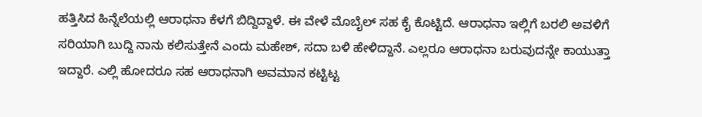ಹತ್ತಿಸಿದ ಹಿನ್ನೆಲೆಯಲ್ಲಿ ಆರಾಧನಾ ಕೆಳಗೆ ಬಿದ್ದಿದ್ದಾಳೆ. ಈ ವೇಳೆ ಮೊಬೈಲ್ ಸಹ ಕೈ ಕೊಟ್ಟಿದೆ. ಆರಾಧನಾ ಇಲ್ಲಿಗೆ ಬರಲಿ ಅವಳಿಗೆ ಸರಿಯಾಗಿ ಬುದ್ದಿ ನಾನು ಕಲಿಸುತ್ತೇನೆ ಎಂದು ಮಹೇಶ್, ಸದಾ ಬಳಿ ಹೇಳಿದ್ದಾನೆ. ಎಲ್ಲರೂ ಆರಾಧನಾ ಬರುವುದನ್ನೇ ಕಾಯುತ್ತಾ ಇದ್ದಾರೆ. ಎಲ್ಲಿ ಹೋದರೂ ಸಹ ಆರಾಧನಾಗಿ ಅವಮಾನ ಕಟ್ಟಿಟ್ಟ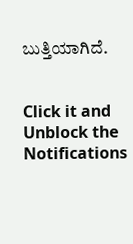ಬುತ್ತಿಯಾಗಿದೆ.


Click it and Unblock the Notifications